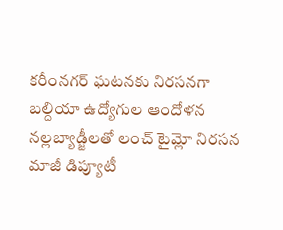కరీంనగర్ ఘటనకు నిరసనగా బల్దియా ఉద్యోగుల ఆందోళన
నల్లబ్యాడ్జీలతో లంచ్ టైమ్లో నిరసన
మాజీ డిప్యూటీ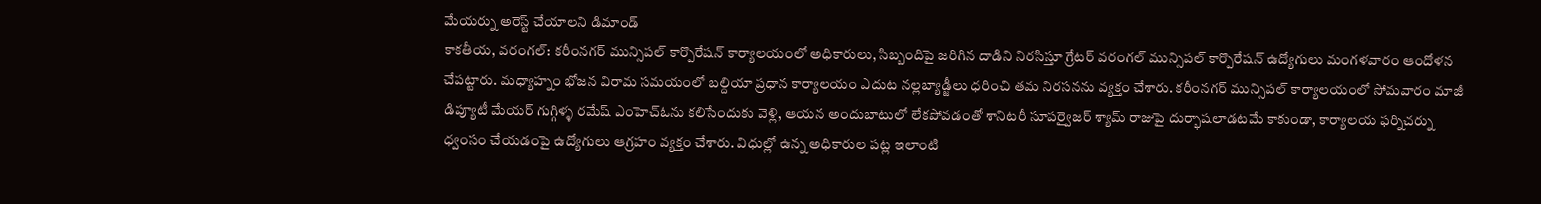మేయర్ను అరెస్ట్ చేయాలని డిమాండ్
కాకతీయ, వరంగల్: కరీంనగర్ మున్సిపల్ కార్పొరేషన్ కార్యాలయంలో అధికారులు, సిబ్బందిపై జరిగిన దాడిని నిరసిస్తూ గ్రేటర్ వరంగల్ మున్సిపల్ కార్పొరేషన్ ఉద్యోగులు మంగళవారం ఆందోళన చేపట్టారు. మధ్యాహ్నం భోజన విరామ సమయంలో బల్దియా ప్రధాన కార్యాలయం ఎదుట నల్లబ్యాడ్జీలు ధరించి తమ నిరసనను వ్యక్తం చేశారు. కరీంనగర్ మున్సిపల్ కార్యాలయంలో సోమవారం మాజీ డిప్యూటీ మేయర్ గుగ్గిళ్ళ రమేష్ ఎంహెచ్ఓను కలిసేందుకు వెళ్లి, ఆయన అందుబాటులో లేకపోవడంతో శానిటరీ సూపర్వైజర్ శ్యామ్ రాజుపై దుర్భాషలాడటమే కాకుండా, కార్యాలయ ఫర్నిచర్ను ధ్వంసం చేయడంపై ఉద్యోగులు ఆగ్రహం వ్యక్తం చేశారు. విధుల్లో ఉన్న అధికారుల పట్ల ఇలాంటి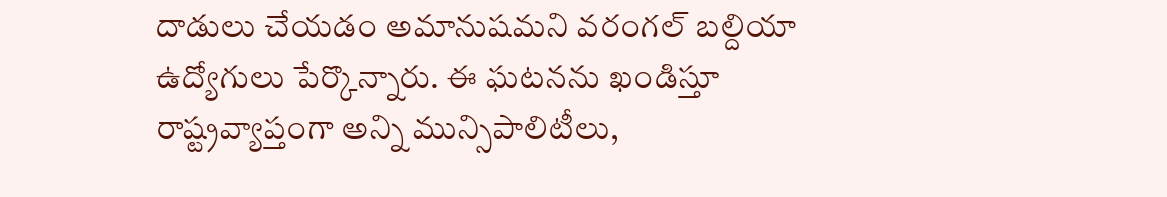దాడులు చేయడం అమానుషమని వరంగల్ బల్దియా ఉద్యోగులు పేర్కొన్నారు. ఈ ఘటనను ఖండిస్తూ రాష్ట్రవ్యాప్తంగా అన్ని మున్సిపాలిటీలు,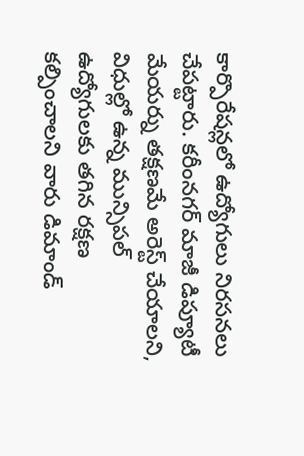కార్పొరేషన్లలో ఉద్యోగులు నిరసనలు చేపట్టారు. కరీంనగర్ మాజీ డిప్యూటీ మేయర్ను తక్షణమే అరెస్ట్ చేయాలని, విధుల్లో ఉన్న మున్సిపల్ ఉద్యోగులకు తగిన రక్షణ కల్పించాలని వారు డిమాండ్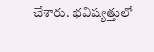చేశారు. భవిష్యత్తులో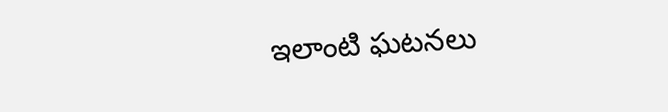ఇలాంటి ఘటనలు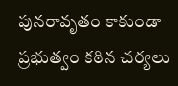పునరావృతం కాకుండా ప్రభుత్వం కఠిన చర్యలు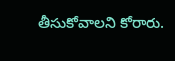తీసుకోవాలని కోరారు.